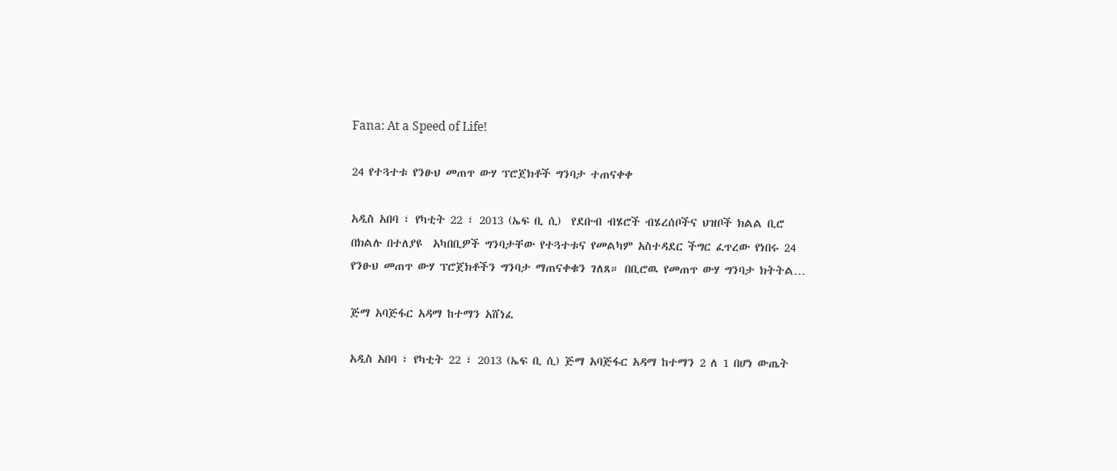Fana: At a Speed of Life!

24 የተጓተቱ የንፁህ መጠጥ ውሃ ፕሮጀክቶች ግንባታ ተጠናቀቀ

አዲስ አበባ ፣ የካቲት 22 ፣ 2013 (ኤፍ ቢ ሲ)  የደቡብ ብሄሮች ብሄረሰቦችና ህዝቦች ክልል ቢሮ በክልሉ በተለያዩ  አካበቢዎች ግንባታቸው የተጓተቱና የመልካም አስተዳደር ችግር ፈጥረው የነበሩ 24 የንፁህ መጠጥ ውሃ ፕሮጀክቶችን ግንባታ ማጠናቀቁን ገለጸ። በቢሮዉ የመጠጥ ውሃ ግንባታ ክትትል…

ጅማ አባጅፋር አዳማ ከተማን አሸነፈ

አዲስ አበባ ፣ የካቲት 22 ፣ 2013 (ኤፍ ቢ ሲ) ጅማ አባጅፋር አዳማ ከተማን 2 ለ 1 በሆነ ውጤት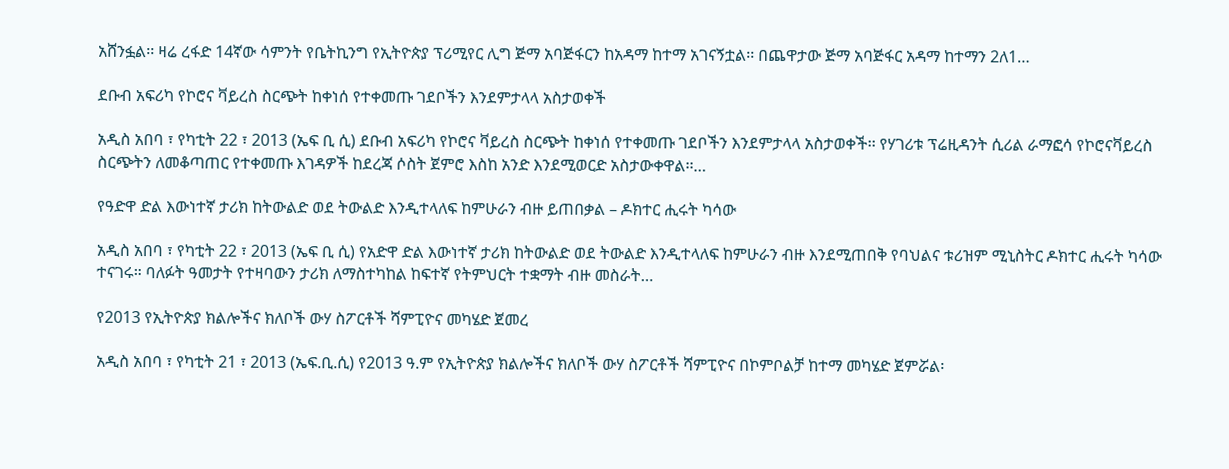አሸንፏል፡፡ ዛሬ ረፋድ 14ኛው ሳምንት የቤትኪንግ የኢትዮጵያ ፕሪሚየር ሊግ ጅማ አባጅፋርን ከአዳማ ከተማ አገናኝቷል፡፡ በጨዋታው ጅማ አባጅፋር አዳማ ከተማን 2ለ1…

ደቡብ አፍሪካ የኮሮና ቫይረስ ስርጭት ከቀነሰ የተቀመጡ ገደቦችን እንደምታላላ አስታወቀች

አዲስ አበባ ፣ የካቲት 22 ፣ 2013 (ኤፍ ቢ ሲ) ደቡብ አፍሪካ የኮሮና ቫይረስ ስርጭት ከቀነሰ የተቀመጡ ገደቦችን እንደምታላላ አስታወቀች፡፡ የሃገሪቱ ፕሬዚዳንት ሲሪል ራማፎሳ የኮሮናቫይረስ ስርጭትን ለመቆጣጠር የተቀመጡ እገዳዎች ከደረጃ ሶስት ጀምሮ እስከ አንድ እንደሚወርድ አስታውቀዋል፡፡…

የዓድዋ ድል እውነተኛ ታሪክ ከትውልድ ወደ ትውልድ እንዲተላለፍ ከምሁራን ብዙ ይጠበቃል – ዶክተር ሒሩት ካሳው

አዲስ አበባ ፣ የካቲት 22 ፣ 2013 (ኤፍ ቢ ሲ) የአድዋ ድል እውነተኛ ታሪክ ከትውልድ ወደ ትውልድ እንዲተላለፍ ከምሁራን ብዙ እንደሚጠበቅ የባህልና ቱሪዝም ሚኒስትር ዶክተር ሒሩት ካሳው ተናገሩ። ባለፉት ዓመታት የተዛባውን ታሪክ ለማስተካከል ከፍተኛ የትምህርት ተቋማት ብዙ መስራት…

የ2013 የኢትዮጵያ ክልሎችና ክለቦች ውሃ ስፖርቶች ሻምፒዮና መካሄድ ጀመረ

አዲስ አበባ ፣ የካቲት 21 ፣ 2013 (ኤፍ.ቢ.ሲ) የ2013 ዓ.ም የኢትዮጵያ ክልሎችና ክለቦች ውሃ ስፖርቶች ሻምፒዮና በኮምቦልቻ ከተማ መካሄድ ጀምሯል፡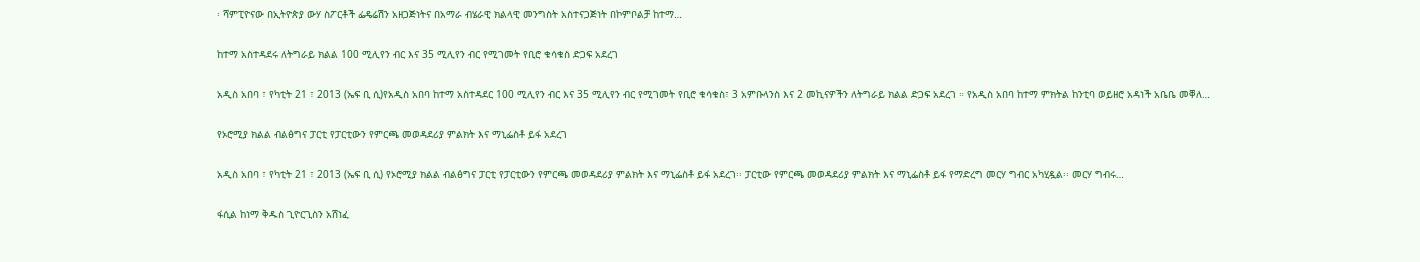፡ ሻምፒዮናው በኢትዮጵያ ውሃ ስፖርቶች ፌዴሬሽን አዘጋጅነትና በአማራ ብሄራዊ ክልላዊ መንግስት አስተናጋጅነት በኮምቦልቻ ከተማ…

ከተማ አስተዳደሩ ለትግራይ ክልል 100 ሚሊየን ብር እና 35 ሚሊየን ብር የሚገመት የቢሮ ቁሳቁስ ድጋፍ አደረገ

አዲስ አበባ ፣ የካቲት 21 ፣ 2013 (ኤፍ ቢ ሲ)የአዲስ አበባ ከተማ አስተዳደር 100 ሚሊየን ብር እና 35 ሚሊየን ብር የሚገመት የቢሮ ቁሳቁስ፣ 3 አምቡላንስ እና 2 መኪናዎችን ለትግራይ ክልል ድጋፍ አደረገ ። የአዲስ አበባ ከተማ ምክትል ከንቲባ ወይዘሮ አዳነች አቤቤ መቐለ…

የኦሮሚያ ክልል ብልፅግና ፓርቲ የፓርቲውን የምርጫ መወዳደሪያ ምልክት እና ማኒፌስቶ ይፋ አደረገ

አዲስ አበባ ፣ የካቲት 21 ፣ 2013 (ኤፍ ቢ ሲ) የኦሮሚያ ክልል ብልፅግና ፓርቲ የፓርቲውን የምርጫ መወዳደሪያ ምልክት እና ማኒፌስቶ ይፋ አደረገ፡፡ ፓርቲው የምርጫ መወዳደሪያ ምልክት እና ማኒፌስቶ ይፋ የማድረግ መርሃ ግብር አካሂዷል፡፡ መርሃ ግብሩ…

ፋሲል ከነማ ቅዱስ ጊዮርጊስን አሸነፈ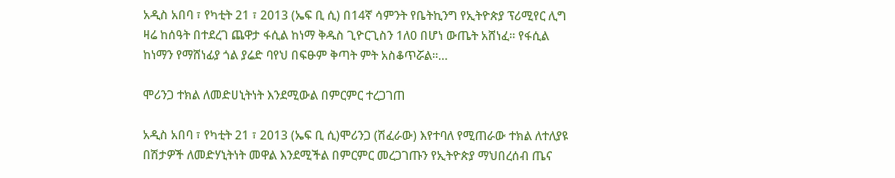አዲስ አበባ ፣ የካቲት 21 ፣ 2013 (ኤፍ ቢ ሲ) በ14ኛ ሳምንት የቤትኪንግ የኢትዮጵያ ፕሪሚየር ሊግ ዛሬ ከሰዓት በተደረገ ጨዋታ ፋሲል ከነማ ቅዱስ ጊዮርጊስን 1ለ0 በሆነ ውጤት አሸነፈ፡፡ የፋሲል ከነማን የማሸነፊያ ጎል ያሬድ ባየህ በፍፁም ቅጣት ምት አስቆጥሯል፡፡…

ሞሪንጋ ተክል ለመድሀኒትነት እንደሚውል በምርምር ተረጋገጠ

አዲስ አበባ ፣ የካቲት 21 ፣ 2013 (ኤፍ ቢ ሲ)ሞሪንጋ (ሽፈራው) እየተባለ የሚጠራው ተክል ለተለያዩ በሽታዎች ለመድሃኒትነት መዋል እንደሚችል በምርምር መረጋገጡን የኢትዮጵያ ማህበረሰብ ጤና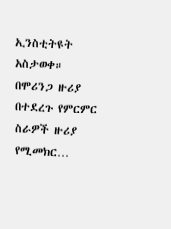ኢንስቲትዩት አስታወቀ። በሞሪንጋ ዙሪያ በተደረጉ የምርምር ስራዎች ዙሪያ የሚመክር…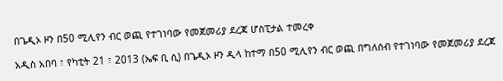በጌዲኦ ዞን በ50 ሚሊየን ብር ወጪ የተገነባው የመጀመሪያ ደረጃ ሆስፒታል ተመረቀ

አዲስ አበባ ፣ የካቲት 21 ፣ 2013 (ኤፍ ቢ ሲ) በጌዲኦ ዞን ዲላ ከተማ በ50 ሚሊየን ብር ወጪ በግለሰብ የተገነባው የመጀመሪያ ደረጃ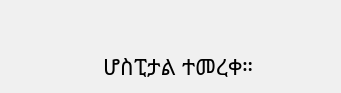ሆስፒታል ተመረቀ።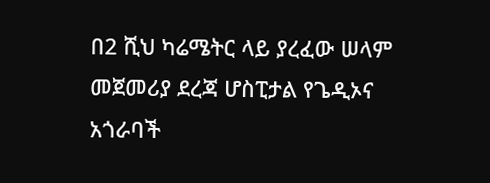በ2 ሺህ ካሬሜትር ላይ ያረፈው ሠላም መጀመሪያ ደረጃ ሆስፒታል የጌዲኦና አጎራባች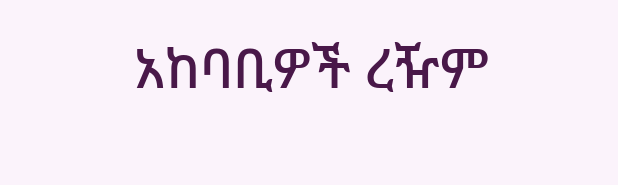አከባቢዎች ረዥም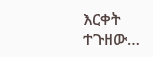እርቀት ተጉዘው…